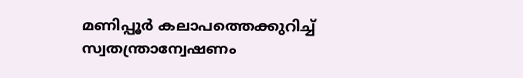മണിപ്പൂര്‍ കലാപത്തെക്കുറിച്ച്‌ സ്വതന്ത്രാന്വേഷണം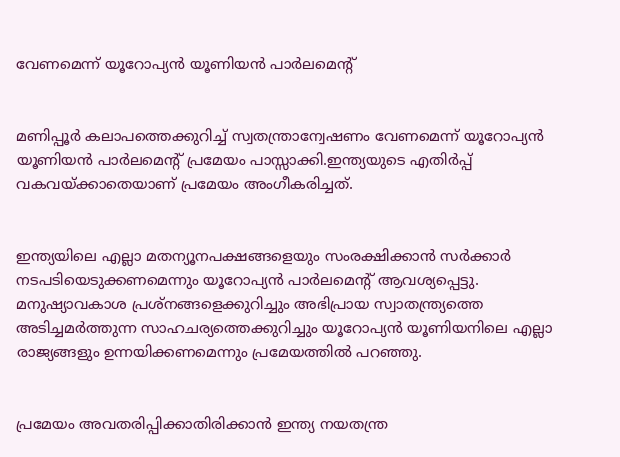വേണമെന്ന് യൂറോപ്യന്‍ യൂണിയന്‍ പാര്‍ലമെന്റ്


മണിപ്പൂര്‍ കലാപത്തെക്കുറിച്ച്‌ സ്വതന്ത്രാന്വേഷണം വേണമെന്ന് യൂറോപ്യന്‍ യൂണിയന്‍ പാര്‍ലമെന്റ് പ്രമേയം പാസ്സാക്കി.ഇന്ത്യയുടെ എതിര്‍പ്പ് വകവയ്ക്കാതെയാണ് പ്രമേയം അംഗീകരിച്ചത്.


ഇന്ത്യയിലെ എല്ലാ മതന്യൂനപക്ഷങ്ങളെയും സംരക്ഷിക്കാന്‍ സര്‍ക്കാര്‍ നടപടിയെടുക്കണമെന്നും യൂറോപ്യന്‍ പാര്‍ലമെന്റ് ആവശ്യപ്പെട്ടു. മനുഷ്യാവകാശ പ്രശ്‌നങ്ങളെക്കുറിച്ചും അഭിപ്രായ സ്വാതന്ത്ര്യത്തെ അടിച്ചമര്‍ത്തുന്ന സാഹചര്യത്തെക്കുറിച്ചും യൂറോപ്യന്‍ യൂണിയനിലെ എല്ലാ രാജ്യങ്ങളും ഉന്നയിക്കണമെന്നും പ്രമേയത്തില്‍ പറഞ്ഞു.


പ്രമേയം അവതരിപ്പിക്കാതിരിക്കാന്‍ ഇന്ത്യ നയതന്ത്ര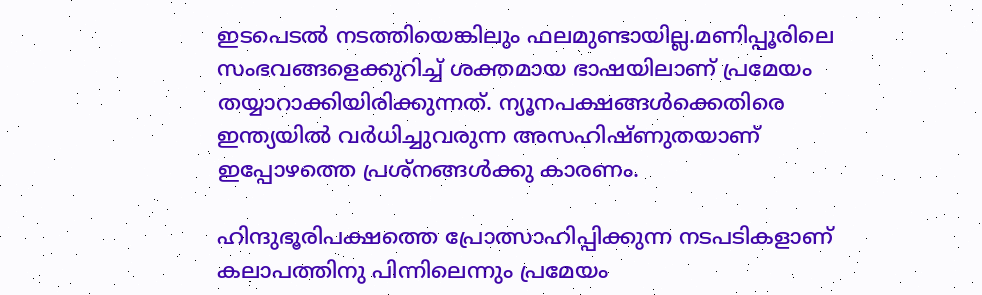ഇടപെടല്‍ നടത്തിയെങ്കിലും ഫലമുണ്ടായില്ല.മണിപ്പൂരിലെ സംഭവങ്ങളെക്കുറിച്ച്‌ ശക്തമായ ഭാഷയിലാണ് പ്രമേയം തയ്യാറാക്കിയിരിക്കുന്നത്. ന്യൂനപക്ഷങ്ങള്‍ക്കെതിരെ ഇന്ത്യയില്‍ വര്‍ധിച്ചുവരുന്ന അസഹിഷ്ണുതയാണ് ഇപ്പോഴത്തെ പ്രശ്‌നങ്ങള്‍ക്കു കാരണം.

ഹിന്ദുഭൂരിപക്ഷത്തെ പ്രോത്സാഹിപ്പിക്കുന്ന നടപടികളാണ് കലാപത്തിനു പിന്നിലെന്നും പ്രമേയം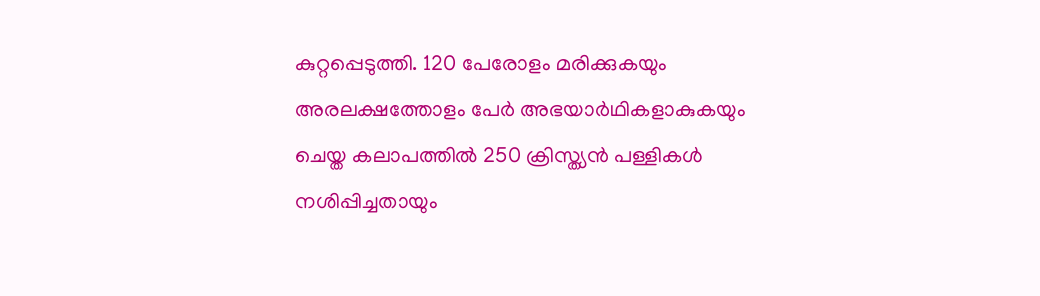കുറ്റപ്പെടുത്തി. 120 പേരോളം മരിക്കുകയും അരലക്ഷത്തോളം പേര്‍ അഭയാര്‍ഥികളാകുകയും ചെയ്ത കലാപത്തില്‍ 250 ക്രിസ്ത്യന്‍ പള്ളികള്‍ നശിപ്പിച്ചതായും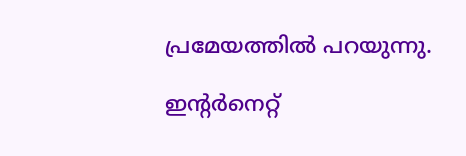പ്രമേയത്തില്‍ പറയുന്നു.

ഇന്റര്‍നെറ്റ്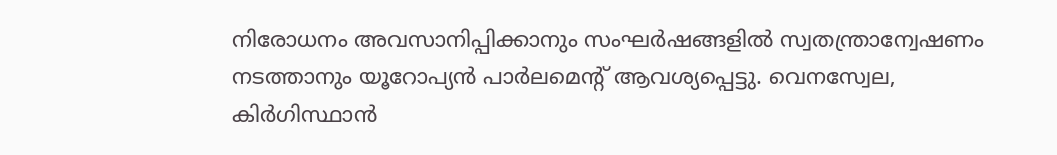നിരോധനം അവസാനിപ്പിക്കാനും സംഘര്‍ഷങ്ങളില്‍ സ്വതന്ത്രാന്വേഷണം നടത്താനും യൂറോപ്യന്‍ പാര്‍ലമെന്റ് ആവശ്യപ്പെട്ടു. വെനസ്വേല, കിര്‍ഗിസ്ഥാന്‍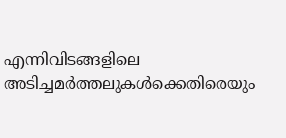എന്നിവിടങ്ങളിലെ അടിച്ചമര്‍ത്തലുകള്‍ക്കെതിരെയും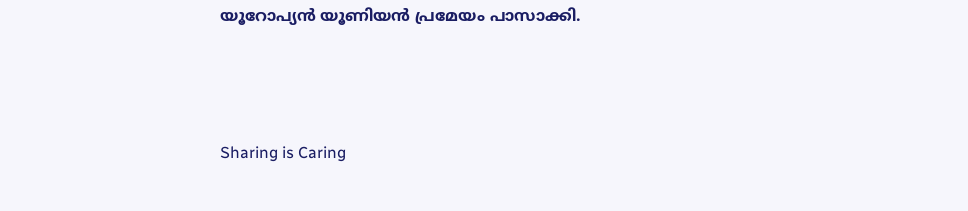യൂറോപ്യന്‍ യൂണിയന്‍ പ്രമേയം പാസാക്കി.



Sharing is Caring